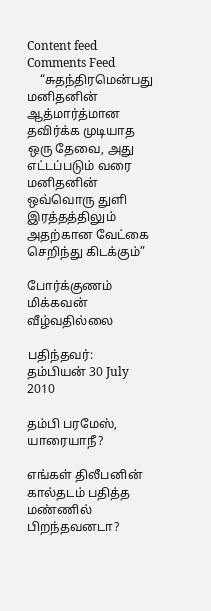Content feed Comments Feed
    “சுதந்திரமென்பது மனிதனின் ஆத்மார்த்மான தவிர்க்க முடியாத ஒரு தேவை, அது எட்டப்படும் வரை மனிதனின் ஒவ்வொரு துளி இரத்தத்திலும் அதற்கான வேட்கை செறிந்து கிடக்கும்”

போர்க்குணம் மிக்கவன் வீழ்வதில்லை

பதிந்தவர்: தம்பியன் 30 July 2010

தம்பி பரமேஸ், யாரையாநீ?

எங்கள் திலீபனின் கால்தடம் பதித்த மண்ணில் பிறந்தவனடா?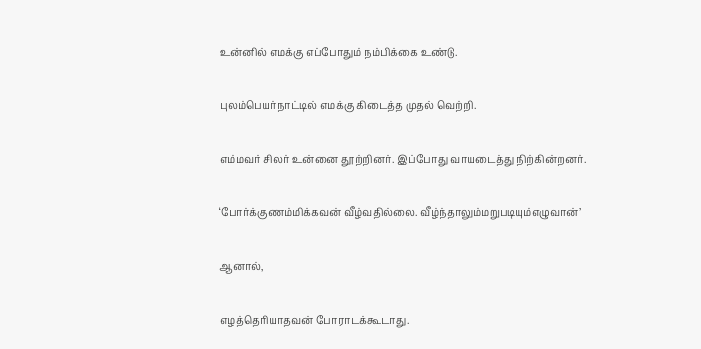உன்னில் எமக்கு எப்போதும் நம்பிக்கை உண்டு.

புலம்பெயர்நாட்டில் எமக்கு கிடைத்த முதல் வெற்றி.

எம்மவர் சிலர் உன்னை தூற்றினர். இப்போது வாயடைத்து நிற்கின்றனர்.

‘போர்க்குணம்மிக்கவன் வீழ்வதில்லை. வீழ்ந்தாலும்மறுபடியும்எழுவான்’

ஆனால்,

எழத்தெரியாதவன் போராடக்கூடாது.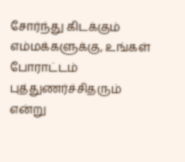சோர்ந்து கிடக்கும் எம்மக்களுக்கு, உங்கள் போராட்டம் புத்துணர்ச்சிதரும் என்று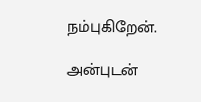நம்புகிறேன்.

அன்புடன்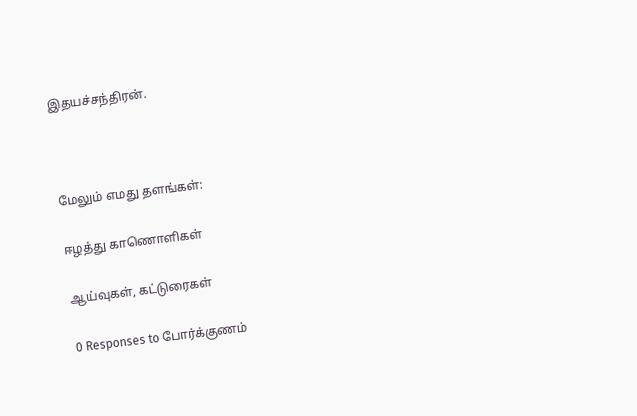இதயச்சந்திரன்.



மேலும் எமது தளங்கள்:

ஈழத்து காணொளிகள்

ஆய்வுகள், கட்டுரைகள்

0 Responses to போர்க்குணம்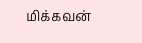மிக்கவன்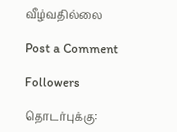வீழ்வதில்லை

Post a Comment

Followers

தொடர்புக்கு: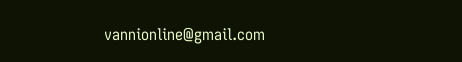vannionline@gmail.com